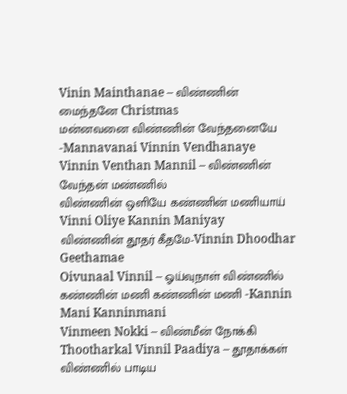Vinin Mainthanae – விண்ணின் மைந்தனே Christmas
மன்னவனை விண்ணின் வேந்தனையே -Mannavanai Vinnin Vendhanaye
Vinnin Venthan Mannil – விண்ணின் வேந்தன் மண்ணில்
விண்ணின் ஒளியே கண்ணின் மணியாய் Vinni Oliye Kannin Maniyay
விண்ணின் தூதர் கீதமே-Vinnin Dhoodhar Geethamae
Oivunaal Vinnil – ஓய்வுநாள் விண்ணில்
கண்ணின் மணி கண்ணின் மணி -Kannin Mani Kanninmani
Vinmeen Nokki – விண்மீன் நோக்கி
Thootharkal Vinnil Paadiya – தூதாக்கள் விண்ணில் பாடிய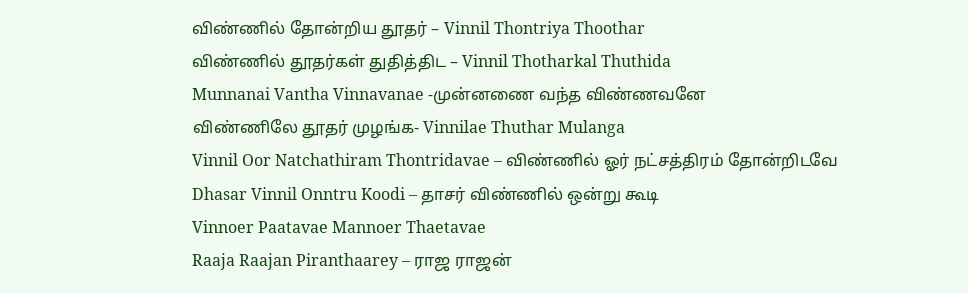விண்ணில் தோன்றிய தூதர் – Vinnil Thontriya Thoothar
விண்ணில் தூதர்கள் துதித்திட – Vinnil Thotharkal Thuthida
Munnanai Vantha Vinnavanae -முன்னணை வந்த விண்ணவனே
விண்ணிலே தூதர் முழங்க- Vinnilae Thuthar Mulanga
Vinnil Oor Natchathiram Thontridavae – விண்ணில் ஓர் நட்சத்திரம் தோன்றிடவே
Dhasar Vinnil Onntru Koodi – தாசர் விண்ணில் ஒன்று கூடி
Vinnoer Paatavae Mannoer Thaetavae
Raaja Raajan Piranthaarey – ராஜ ராஜன்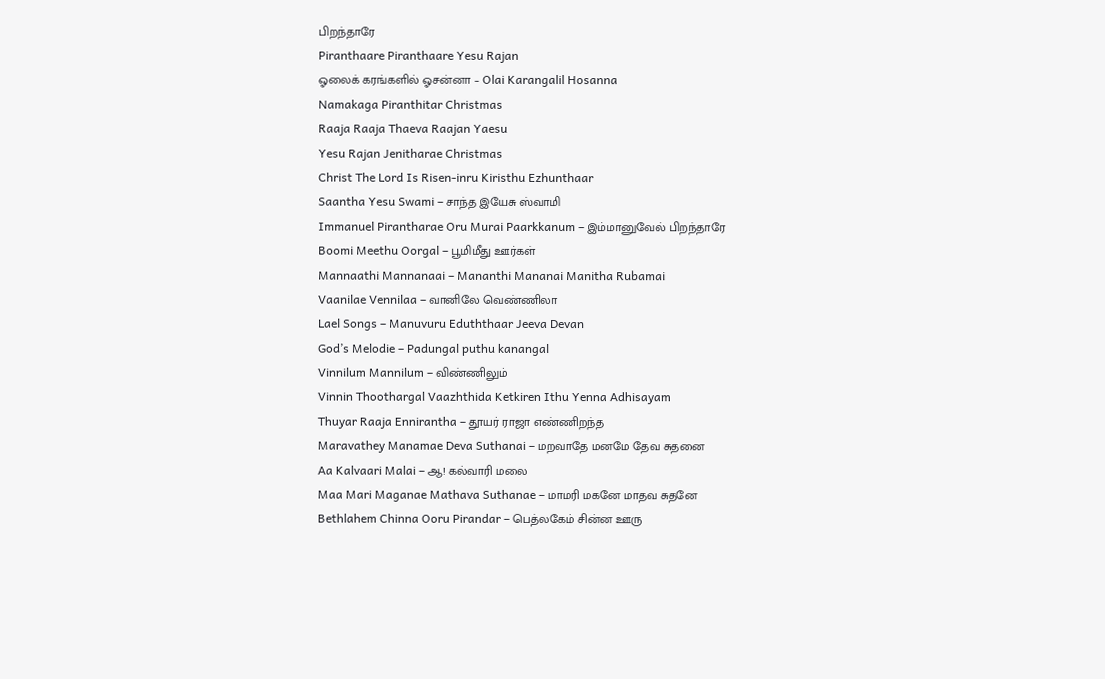பிறந்தாரே
Piranthaare Piranthaare Yesu Rajan
ஓலைக் கரங்களில் ஓசன்னா – Olai Karangalil Hosanna
Namakaga Piranthitar Christmas
Raaja Raaja Thaeva Raajan Yaesu
Yesu Rajan Jenitharae Christmas
Christ The Lord Is Risen-inru Kiristhu Ezhunthaar
Saantha Yesu Swami – சாந்த இயேசு ஸ்வாமி
Immanuel Pirantharae Oru Murai Paarkkanum – இம்மானுவேல் பிறந்தாரே
Boomi Meethu Oorgal – பூமிமீது ஊர்கள்
Mannaathi Mannanaai – Mananthi Mananai Manitha Rubamai
Vaanilae Vennilaa – வானிலே வெண்ணிலா
Lael Songs – Manuvuru Eduththaar Jeeva Devan
God’s Melodie – Padungal puthu kanangal
Vinnilum Mannilum – விண்ணிலும்
Vinnin Thoothargal Vaazhthida Ketkiren Ithu Yenna Adhisayam
Thuyar Raaja Ennirantha – தூயர் ராஜா எண்ணிறந்த
Maravathey Manamae Deva Suthanai – மறவாதே மனமே தேவ சுதனை
Aa Kalvaari Malai – ஆ! கல்வாரி மலை
Maa Mari Maganae Mathava Suthanae – மாமரி மகனே மாதவ சுதனே
Bethlahem Chinna Ooru Pirandar – பெத்லகேம் சின்ன ஊரு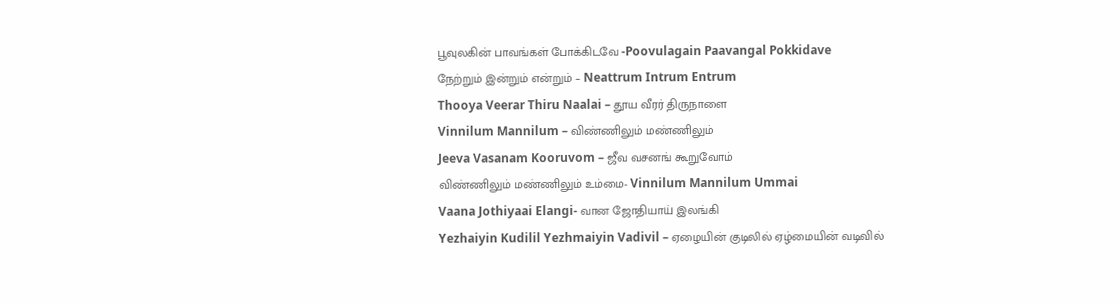பூவுலகின் பாவங்கள் போக்கிடவே -Poovulagain Paavangal Pokkidave
நேற்றும் இன்றும் என்றும் – Neattrum Intrum Entrum
Thooya Veerar Thiru Naalai – தூய வீரர் திருநாளை
Vinnilum Mannilum – விண்ணிலும் மண்ணிலும்
Jeeva Vasanam Kooruvom – ஜீவ வசனங் கூறுவோம்
விண்ணிலும் மண்ணிலும் உம்மை- Vinnilum Mannilum Ummai
Vaana Jothiyaai Elangi- வான ஜோதியாய் இலங்கி
Yezhaiyin Kudilil Yezhmaiyin Vadivil – ஏழையின் குடிலில் ஏழ்மையின் வடிவில்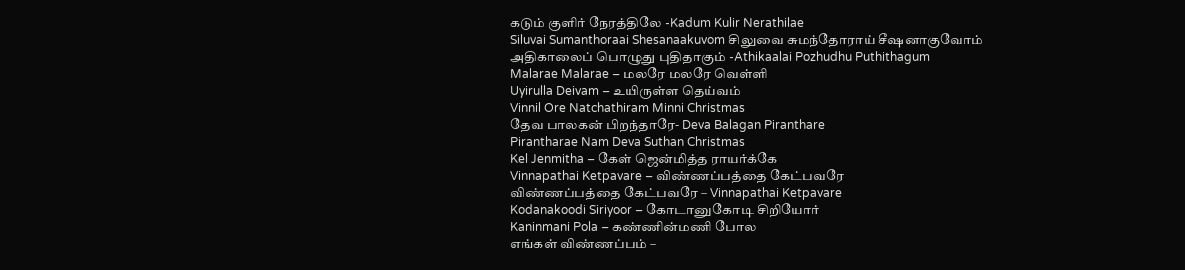கடும் குளிர் நேரத்திலே -Kadum Kulir Nerathilae
Siluvai Sumanthoraai Shesanaakuvom சிலுவை சுமந்தோராய் சீஷனாகுவோம்
அதிகாலைப் பொழுது புதிதாகும் -Athikaalai Pozhudhu Puthithagum
Malarae Malarae – மலரே மலரே வெள்ளி
Uyirulla Deivam – உயிருள்ள தெய்வம்
Vinnil Ore Natchathiram Minni Christmas
தேவ பாலகன் பிறந்தாரே- Deva Balagan Piranthare
Pirantharae Nam Deva Suthan Christmas
Kel Jenmitha – கேள் ஜென்மித்த ராயர்க்கே
Vinnapathai Ketpavare – விண்ணப்பத்தை கேட்பவரே
விண்ணப்பத்தை கேட்பவரே – Vinnapathai Ketpavare
Kodanakoodi Siriyoor – கோடானுகோடி சிறியோர்
Kaninmani Pola – கண்ணின்மணி போல
எங்கள் விண்ணப்பம் –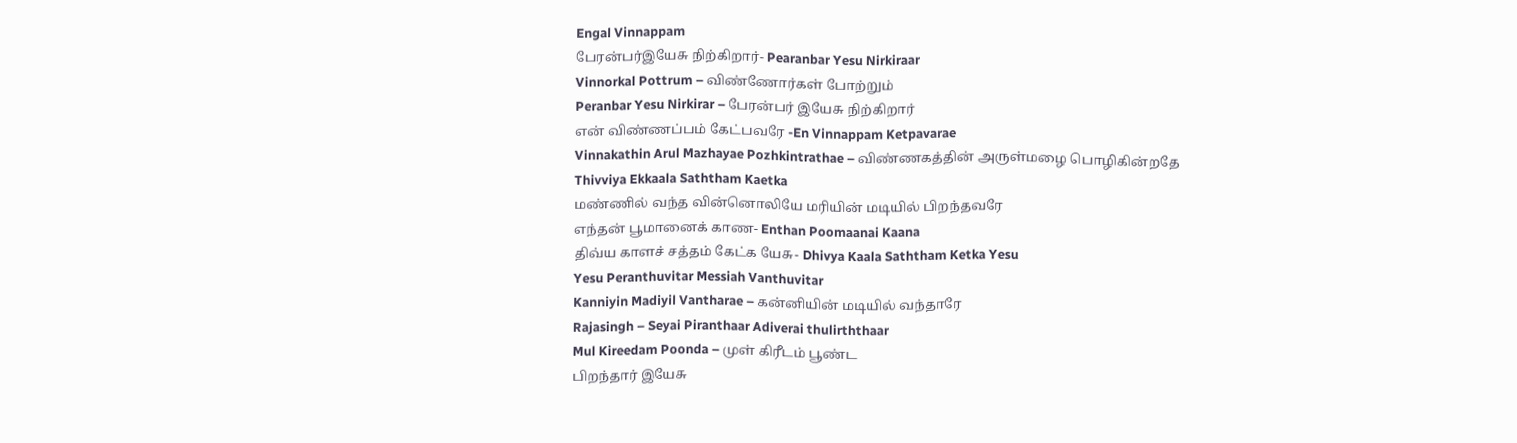Engal Vinnappam
பேரன்பர்இயேசு நிற்கிறார்- Pearanbar Yesu Nirkiraar
Vinnorkal Pottrum – விண்ணோர்கள் போற்றும்
Peranbar Yesu Nirkirar – பேரன்பர் இயேசு நிற்கிறார்
என் விண்ணப்பம் கேட்பவரே -En Vinnappam Ketpavarae
Vinnakathin Arul Mazhayae Pozhkintrathae – விண்ணகத்தின் அருள்மழை பொழிகின்றதே
Thivviya Ekkaala Saththam Kaetka
மண்ணில் வந்த வின்னொலியே மரியின் மடியில் பிறந்தவரே
எந்தன் பூமானைக் காண- Enthan Poomaanai Kaana
திவ்ய காளச் சத்தம் கேட்க யேசு- Dhivya Kaala Saththam Ketka Yesu
Yesu Peranthuvitar Messiah Vanthuvitar
Kanniyin Madiyil Vantharae – கன்னியின் மடியில் வந்தாரே
Rajasingh – Seyai Piranthaar Adiverai thulirththaar
Mul Kireedam Poonda – முள் கிரீடம் பூண்ட
பிறந்தார் இயேசு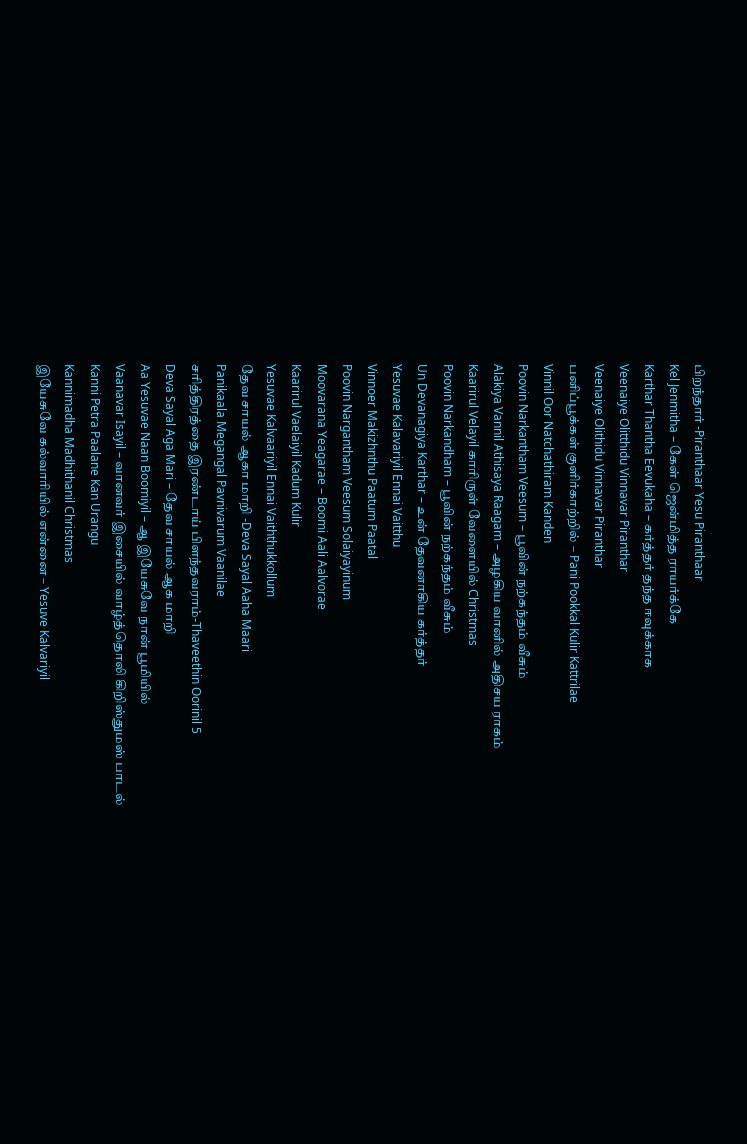பிறந்தார் -Piranthaar Yesu Piranthaar
Kel Jenmitha – கேள் ஜென்மித்த ராயர்க்கே
Karthar Thantha Eevukaha – கர்த்தர் தந்த ஈவுக்காக
Veenaiye Olitthidu Vinnavar Piranthar
Veenaiye Olithidu Vinnavar Piranthar
பனிப்பூக்கள் குளிர்காற்றில் – Pani Pookkal Kulir Kattrilae
Vinnil Oor Natchathiram Kanden
Poovin Narkantham Veesum – பூவின் நற்கந்தம் வீசும்
Alakiya Vannil Athisaya Raagam – அழகிய வானில் அதிசய ராகம்
Kaarirul Velayil காரிருள் வேளையில் Christmas
Poovin Narkandham – பூவின் நற்கந்தம் வீசும்
Un Devanagiya Karthar – உன் தேவனாகிய கர்த்தர்
Yesuvae Kalavariyil Ennai Vaitthu
Vinnoer Makizhnthu Paatum Paatal
Poovin Nargantham Veesum Solaiyayinum
Moovarana Yeagarae – Boomi Aali Aalvorae
Kaarirul Vaelaiyil Kadum Kulir
Yesuvae Kalvaariyil Ennai Vaiththukkollum
தேவ சாயல் ஆகா மாறி -Deva Sayal Aaha Maari
Panikaala Megangal Pavnivarum Vaanilae
சரித்திரத்தை இரண்டாய் பிளந்தவராம்-Thaveethin Oorinil 5
Deva Sayal Aga Mari – தேவ சாயல் ஆக மாறி
Aa Yesuvae Naan Boomiyil – ஆ இயேசுவே நான் பூமியில்
Vaanavar Isayil – வானவர் இசையில் வாழ்த்தொலி கிறிஸ்துமஸ் பாடல்
Kanni Petra Paalane Kan Urangu
Kannimadha Madhithanil Christmas
இயேசுவே கல்வாரியில் என்னை – Yesuve Kalvariyil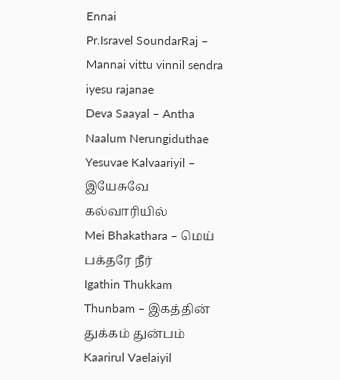Ennai
Pr.Isravel SoundarRaj – Mannai vittu vinnil sendra iyesu rajanae
Deva Saayal – Antha Naalum Nerungiduthae
Yesuvae Kalvaariyil – இயேசுவே கல்வாரியில்
Mei Bhakathara – மெய் பக்தரே நீர்
Igathin Thukkam Thunbam – இகத்தின் துக்கம் துன்பம்
Kaarirul Vaelaiyil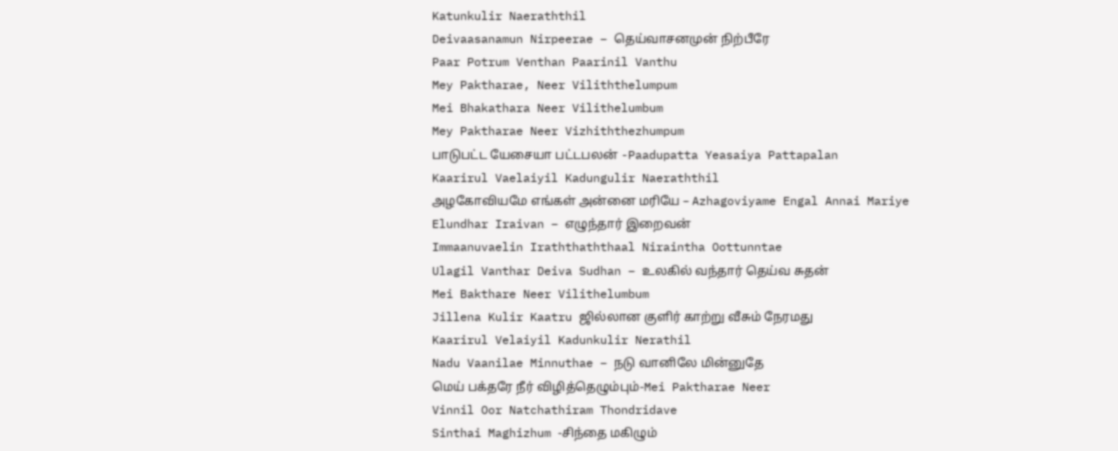Katunkulir Naeraththil
Deivaasanamun Nirpeerae – தெய்வாசனமுன் நிற்பீரே
Paar Potrum Venthan Paarinil Vanthu
Mey Paktharae, Neer Viliththelumpum
Mei Bhakathara Neer Vilithelumbum
Mey Paktharae Neer Vizhiththezhumpum
பாடுபட்ட யேசையா பட்டபலன் -Paadupatta Yeasaiya Pattapalan
Kaarirul Vaelaiyil Kadungulir Naeraththil
அழகோவியமே எங்கள் அன்னை மரியே – Azhagoviyame Engal Annai Mariye
Elundhar Iraivan – எழுந்தார் இறைவன்
Immaanuvaelin Iraththaththaal Niraintha Oottunntae
Ulagil Vanthar Deiva Sudhan – உலகில் வந்தார் தெய்வ சுதன்
Mei Bakthare Neer Vilithelumbum
Jillena Kulir Kaatru ஜில்லான குளிர் காற்று வீசும் நேரமது
Kaarirul Velaiyil Kadunkulir Nerathil
Nadu Vaanilae Minnuthae – நடு வானிலே மின்னுதே
மெய் பக்தரே நீர் விழித்தெழும்பும்-Mei Paktharae Neer
Vinnil Oor Natchathiram Thondridave
Sinthai Maghizhum -சிந்தை மகிழும்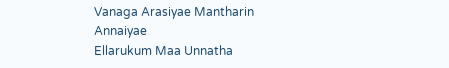Vanaga Arasiyae Mantharin Annaiyae
Ellarukum Maa Unnatha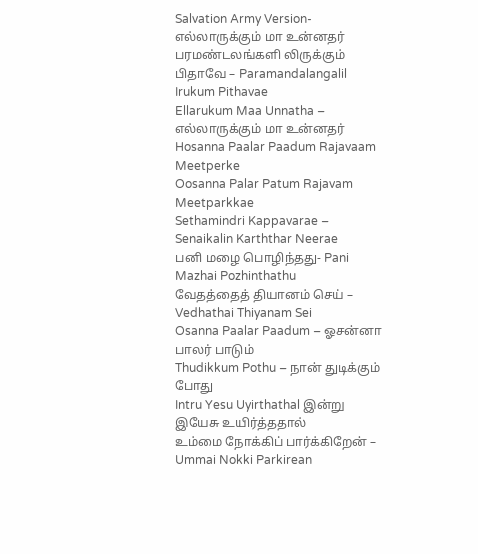Salvation Army Version- எல்லாருக்கும் மா உன்னதர்
பரமண்டலங்களி லிருக்கும் பிதாவே – Paramandalangalil Irukum Pithavae
Ellarukum Maa Unnatha – எல்லாருக்கும் மா உன்னதர்
Hosanna Paalar Paadum Rajavaam Meetperke
Oosanna Palar Patum Rajavam Meetparkkae
Sethamindri Kappavarae – Senaikalin Karththar Neerae
பனி மழை பொழிந்தது- Pani Mazhai Pozhinthathu
வேதத்தைத் தியானம் செய் – Vedhathai Thiyanam Sei
Osanna Paalar Paadum – ஓசன்னா பாலர் பாடும்
Thudikkum Pothu – நான் துடிக்கும் போது
Intru Yesu Uyirthathal இன்று இயேசு உயிர்த்ததால்
உம்மை நோக்கிப் பார்க்கிறேன் – Ummai Nokki Parkirean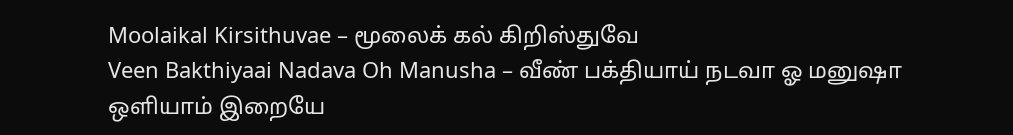Moolaikal Kirsithuvae – மூலைக் கல் கிறிஸ்துவே
Veen Bakthiyaai Nadava Oh Manusha – வீண் பக்தியாய் நடவா ஓ மனுஷா
ஒளியாம் இறையே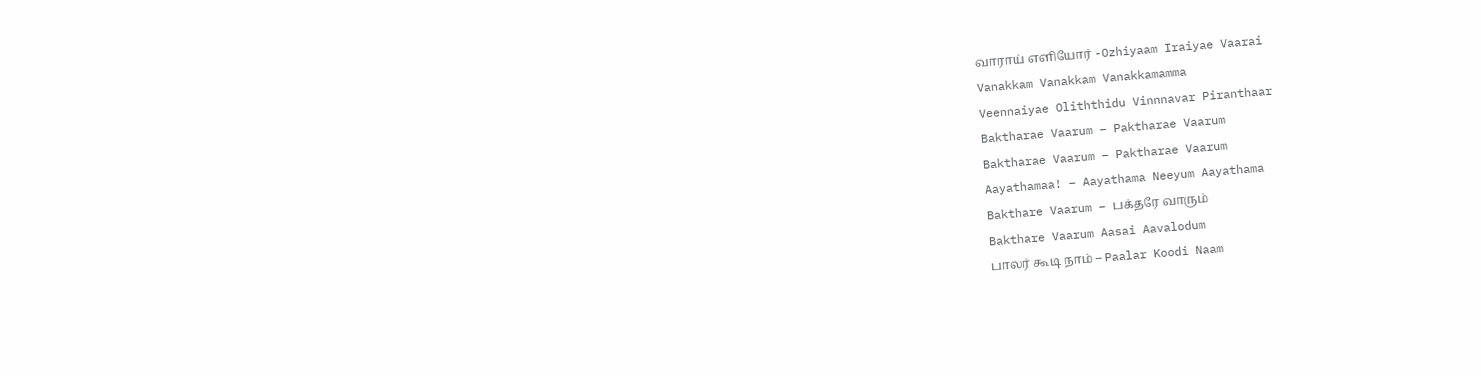வாராய் எளியோர் -Ozhiyaam Iraiyae Vaarai
Vanakkam Vanakkam Vanakkamamma
Veennaiyae Oliththidu Vinnnavar Piranthaar
Baktharae Vaarum – Paktharae Vaarum
Baktharae Vaarum – Paktharae Vaarum
Aayathamaa! – Aayathama Neeyum Aayathama
Bakthare Vaarum – பக்தரே வாரும்
Bakthare Vaarum Aasai Aavalodum
பாலர் கூடி நாம் – Paalar Koodi Naam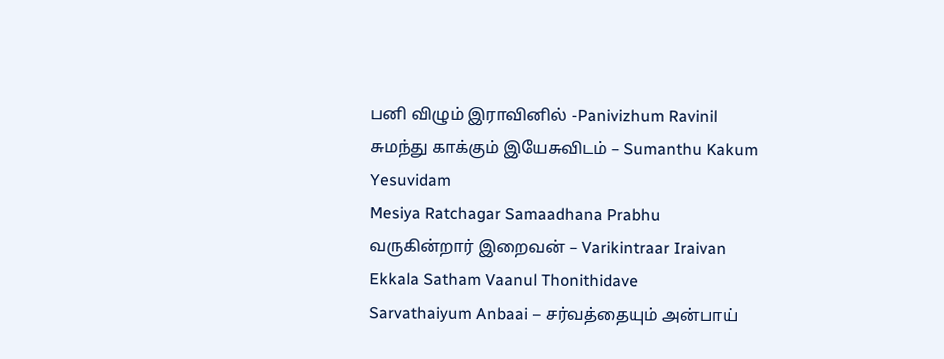பனி விழும் இராவினில் -Panivizhum Ravinil
சுமந்து காக்கும் இயேசுவிடம் – Sumanthu Kakum Yesuvidam
Mesiya Ratchagar Samaadhana Prabhu
வருகின்றார் இறைவன் – Varikintraar Iraivan
Ekkala Satham Vaanul Thonithidave
Sarvathaiyum Anbaai – சர்வத்தையும் அன்பாய்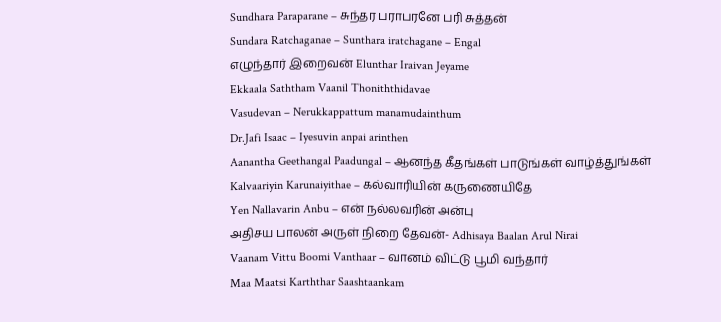Sundhara Paraparane – சுந்தர பராபரனே பரி சுத்தன்
Sundara Ratchaganae – Sunthara iratchagane – Engal
எழுந்தார் இறைவன் Elunthar Iraivan Jeyame
Ekkaala Saththam Vaanil Thoniththidavae
Vasudevan – Nerukkappattum manamudainthum
Dr.Jafi Isaac – Iyesuvin anpai arinthen
Aanantha Geethangal Paadungal – ஆனந்த கீதங்கள் பாடுங்கள் வாழ்த்துங்கள்
Kalvaariyin Karunaiyithae – கல்வாரியின் கருணையிதே
Yen Nallavarin Anbu – என் நல்லவரின் அன்பு
அதிசய பாலன் அருள் நிறை தேவன்- Adhisaya Baalan Arul Nirai
Vaanam Vittu Boomi Vanthaar – வானம் விட்டு பூமி வந்தார்
Maa Maatsi Karththar Saashtaankam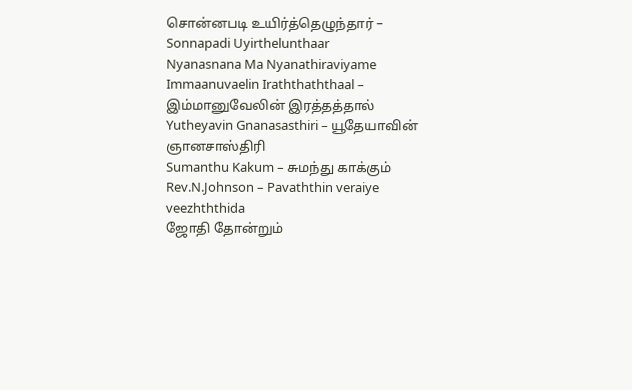சொன்னபடி உயிர்த்தெழுந்தார் – Sonnapadi Uyirthelunthaar
Nyanasnana Ma Nyanathiraviyame
Immaanuvaelin Iraththaththaal – இம்மானுவேலின் இரத்தத்தால்
Yutheyavin Gnanasasthiri – யூதேயாவின் ஞானசாஸ்திரி
Sumanthu Kakum – சுமந்து காக்கும்
Rev.N.Johnson – Pavaththin veraiye veezhththida
ஜோதி தோன்றும்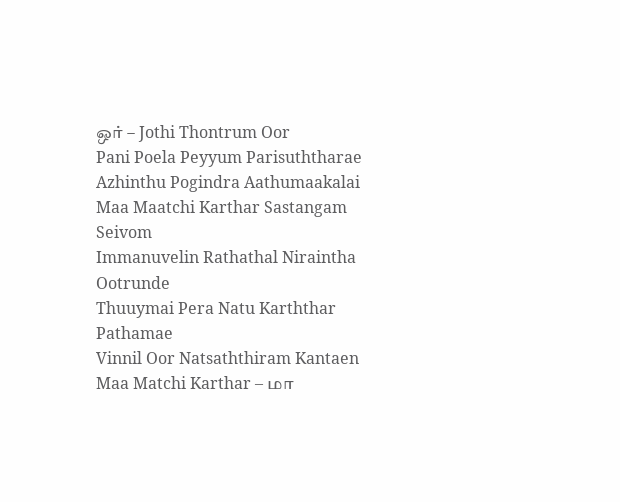ஒர் – Jothi Thontrum Oor
Pani Poela Peyyum Parisuththarae
Azhinthu Pogindra Aathumaakalai
Maa Maatchi Karthar Sastangam Seivom
Immanuvelin Rathathal Niraintha Ootrunde
Thuuymai Pera Natu Karththar Pathamae
Vinnil Oor Natsaththiram Kantaen
Maa Matchi Karthar – மா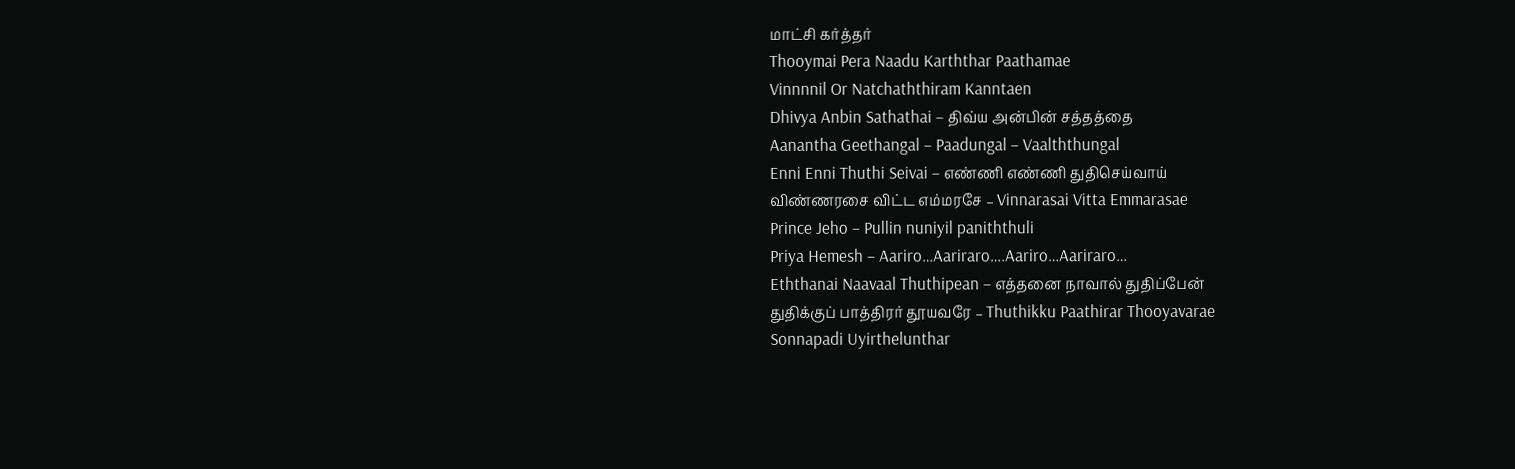மாட்சி கர்த்தர்
Thooymai Pera Naadu Karththar Paathamae
Vinnnnil Or Natchaththiram Kanntaen
Dhivya Anbin Sathathai – திவ்ய அன்பின் சத்தத்தை
Aanantha Geethangal – Paadungal – Vaalththungal
Enni Enni Thuthi Seivai – எண்ணி எண்ணி துதிசெய்வாய்
விண்ணரசை விட்ட எம்மரசே – Vinnarasai Vitta Emmarasae
Prince Jeho – Pullin nuniyil paniththuli
Priya Hemesh – Aariro…Aariraro….Aariro…Aariraro…
Eththanai Naavaal Thuthipean – எத்தனை நாவால் துதிப்பேன்
துதிக்குப் பாத்திரர் தூயவரே – Thuthikku Paathirar Thooyavarae
Sonnapadi Uyirthelunthar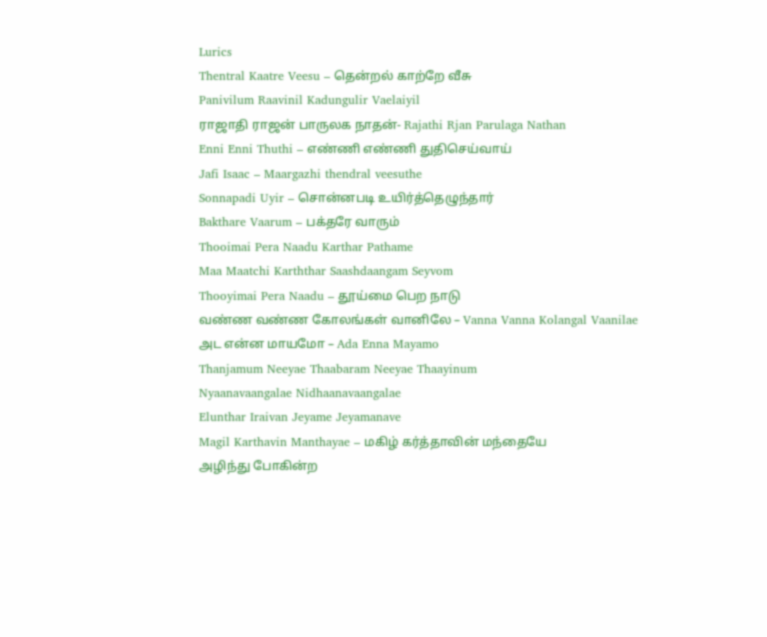Lurics
Thentral Kaatre Veesu – தென்றல் காற்றே வீசு
Panivilum Raavinil Kadungulir Vaelaiyil
ராஜாதி ராஜன் பாருலக நாதன்- Rajathi Rjan Parulaga Nathan
Enni Enni Thuthi – எண்ணி எண்ணி துதிசெய்வாய்
Jafi Isaac – Maargazhi thendral veesuthe
Sonnapadi Uyir – சொன்னபடி உயிர்த்தெழுந்தார்
Bakthare Vaarum – பக்தரே வாரும்
Thooimai Pera Naadu Karthar Pathame
Maa Maatchi Karththar Saashdaangam Seyvom
Thooyimai Pera Naadu – தூய்மை பெற நாடு
வண்ண வண்ண கோலங்கள் வானிலே – Vanna Vanna Kolangal Vaanilae
அட என்ன மாயமோ – Ada Enna Mayamo
Thanjamum Neeyae Thaabaram Neeyae Thaayinum
Nyaanavaangalae Nidhaanavaangalae
Elunthar Iraivan Jeyame Jeyamanave
Magil Karthavin Manthayae – மகிழ் கர்த்தாவின் மந்தையே
அழிந்து போகின்ற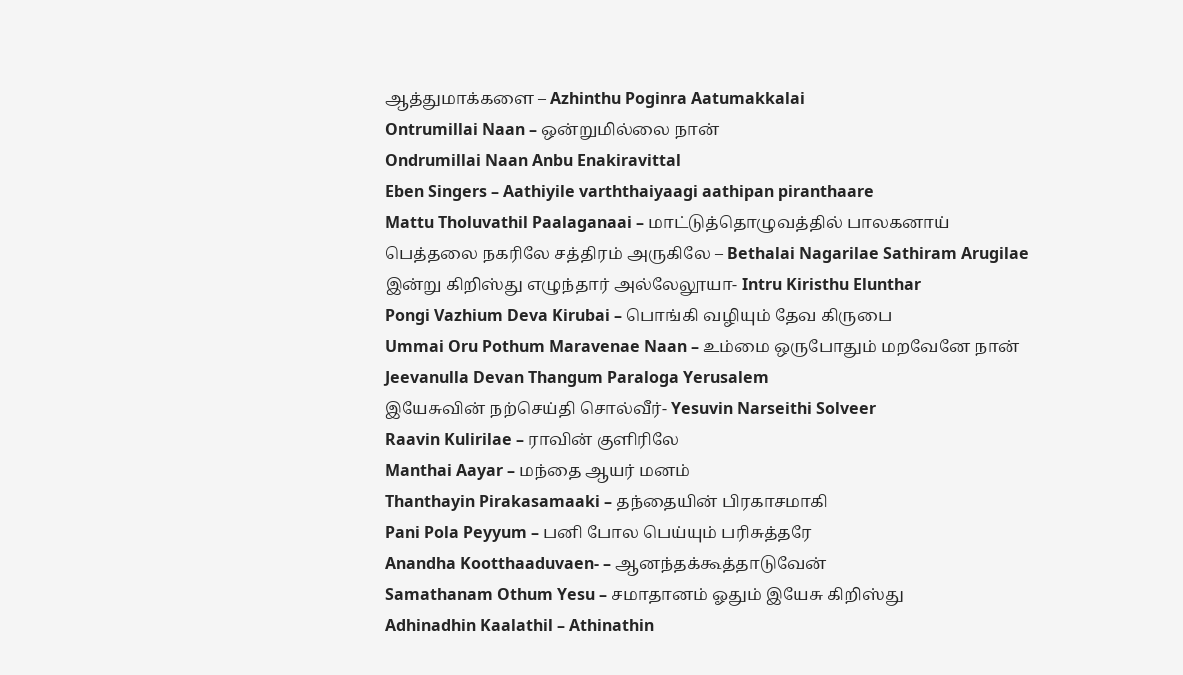ஆத்துமாக்களை – Azhinthu Poginra Aatumakkalai
Ontrumillai Naan – ஒன்றுமில்லை நான்
Ondrumillai Naan Anbu Enakiravittal
Eben Singers – Aathiyile varththaiyaagi aathipan piranthaare
Mattu Tholuvathil Paalaganaai – மாட்டுத்தொழுவத்தில் பாலகனாய்
பெத்தலை நகரிலே சத்திரம் அருகிலே – Bethalai Nagarilae Sathiram Arugilae
இன்று கிறிஸ்து எழுந்தார் அல்லேலூயா- Intru Kiristhu Elunthar
Pongi Vazhium Deva Kirubai – பொங்கி வழியும் தேவ கிருபை
Ummai Oru Pothum Maravenae Naan – உம்மை ஒருபோதும் மறவேனே நான்
Jeevanulla Devan Thangum Paraloga Yerusalem
இயேசுவின் நற்செய்தி சொல்வீர்- Yesuvin Narseithi Solveer
Raavin Kulirilae – ராவின் குளிரிலே
Manthai Aayar – மந்தை ஆயர் மனம்
Thanthayin Pirakasamaaki – தந்தையின் பிரகாசமாகி
Pani Pola Peyyum – பனி போல பெய்யும் பரிசுத்தரே
Anandha Kootthaaduvaen- – ஆனந்தக்கூத்தாடுவேன்
Samathanam Othum Yesu – சமாதானம் ஓதும் இயேசு கிறிஸ்து
Adhinadhin Kaalathil – Athinathin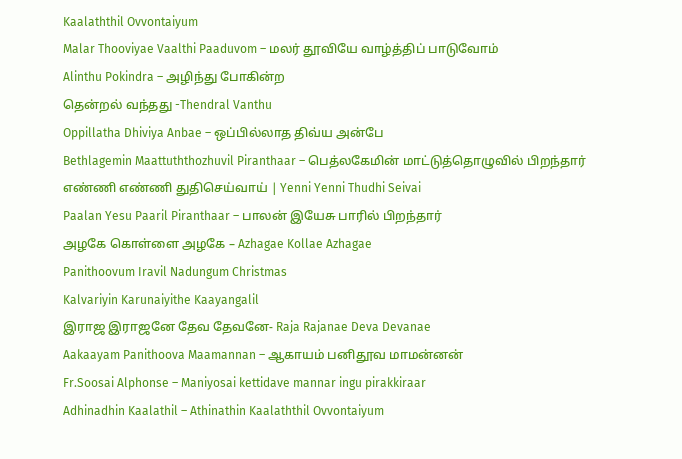Kaalaththil Ovvontaiyum
Malar Thooviyae Vaalthi Paaduvom – மலர் தூவியே வாழ்த்திப் பாடுவோம்
Alinthu Pokindra – அழிந்து போகின்ற
தென்றல் வந்தது -Thendral Vanthu
Oppillatha Dhiviya Anbae – ஒப்பில்லாத திவ்ய அன்பே
Bethlagemin Maattuththozhuvil Piranthaar – பெத்லகேமின் மாட்டுத்தொழுவில் பிறந்தார்
எண்ணி எண்ணி துதிசெய்வாய் | Yenni Yenni Thudhi Seivai
Paalan Yesu Paaril Piranthaar – பாலன் இயேசு பாரில் பிறந்தார்
அழகே கொள்ளை அழகே – Azhagae Kollae Azhagae
Panithoovum Iravil Nadungum Christmas
Kalvariyin Karunaiyithe Kaayangalil
இராஜ இராஜனே தேவ தேவனே- Raja Rajanae Deva Devanae
Aakaayam Panithoova Maamannan – ஆகாயம் பனிதூவ மாமன்னன்
Fr.Soosai Alphonse – Maniyosai kettidave mannar ingu pirakkiraar
Adhinadhin Kaalathil – Athinathin Kaalaththil Ovvontaiyum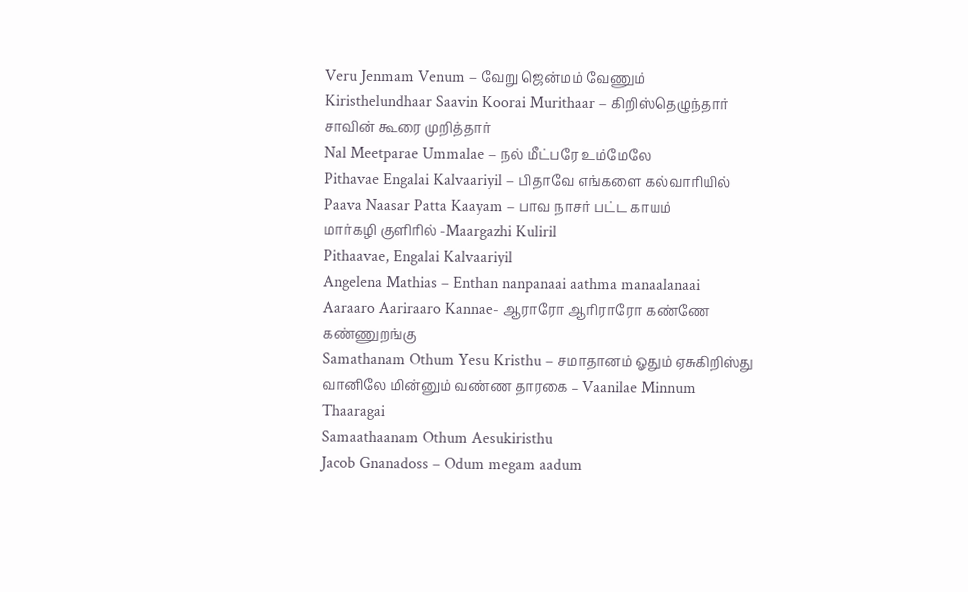Veru Jenmam Venum – வேறு ஜென்மம் வேணும்
Kiristhelundhaar Saavin Koorai Murithaar – கிறிஸ்தெழுந்தார் சாவின் கூரை முறித்தார்
Nal Meetparae Ummalae – நல் மீட்பரே உம்மேலே
Pithavae Engalai Kalvaariyil – பிதாவே எங்களை கல்வாரியில்
Paava Naasar Patta Kaayam – பாவ நாசர் பட்ட காயம்
மார்கழி குளிரில் -Maargazhi Kuliril
Pithaavae, Engalai Kalvaariyil
Angelena Mathias – Enthan nanpanaai aathma manaalanaai
Aaraaro Aariraaro Kannae- ஆராரோ ஆரிராரோ கண்ணே கண்ணுறங்கு
Samathanam Othum Yesu Kristhu – சமாதானம் ஓதும் ஏசுகிறிஸ்து
வானிலே மின்னும் வண்ண தாரகை – Vaanilae Minnum Thaaragai
Samaathaanam Othum Aesukiristhu
Jacob Gnanadoss – Odum megam aadum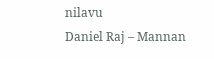nilavu
Daniel Raj – Mannan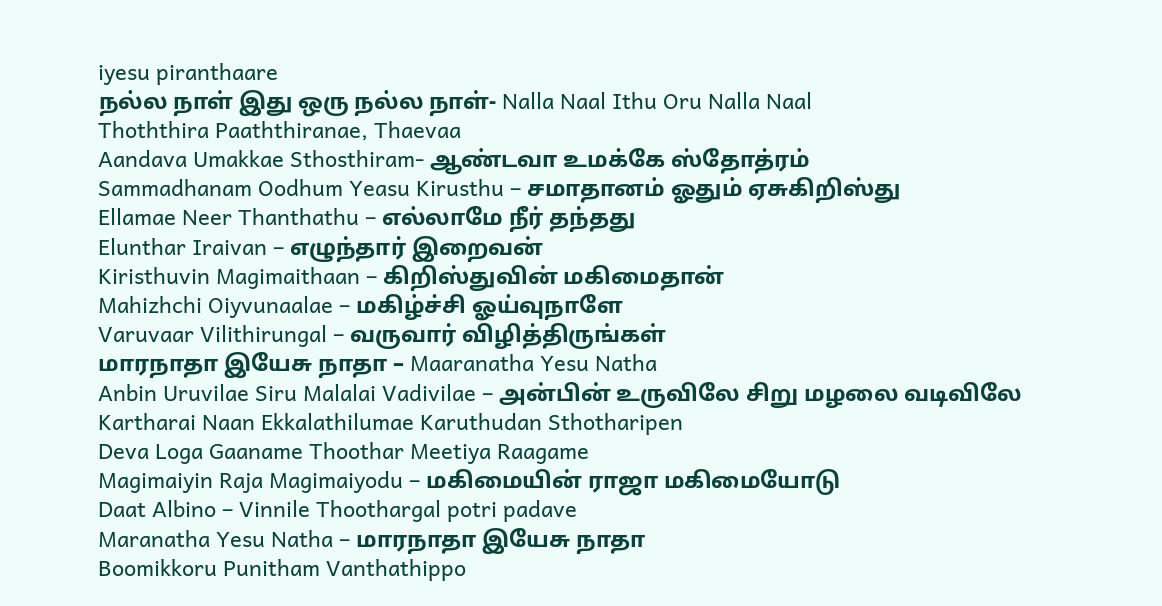iyesu piranthaare
நல்ல நாள் இது ஒரு நல்ல நாள்- Nalla Naal Ithu Oru Nalla Naal
Thoththira Paaththiranae, Thaevaa
Aandava Umakkae Sthosthiram- ஆண்டவா உமக்கே ஸ்தோத்ரம்
Sammadhanam Oodhum Yeasu Kirusthu – சமாதானம் ஓதும் ஏசுகிறிஸ்து
Ellamae Neer Thanthathu – எல்லாமே நீர் தந்தது
Elunthar Iraivan – எழுந்தார் இறைவன்
Kiristhuvin Magimaithaan – கிறிஸ்துவின் மகிமைதான்
Mahizhchi Oiyvunaalae – மகிழ்ச்சி ஓய்வுநாளே
Varuvaar Vilithirungal – வருவார் விழித்திருங்கள்
மாரநாதா இயேசு நாதா – Maaranatha Yesu Natha
Anbin Uruvilae Siru Malalai Vadivilae – அன்பின் உருவிலே சிறு மழலை வடிவிலே
Kartharai Naan Ekkalathilumae Karuthudan Sthotharipen
Deva Loga Gaaname Thoothar Meetiya Raagame
Magimaiyin Raja Magimaiyodu – மகிமையின் ராஜா மகிமையோடு
Daat Albino – Vinnile Thoothargal potri padave
Maranatha Yesu Natha – மாரநாதா இயேசு நாதா
Boomikkoru Punitham Vanthathippo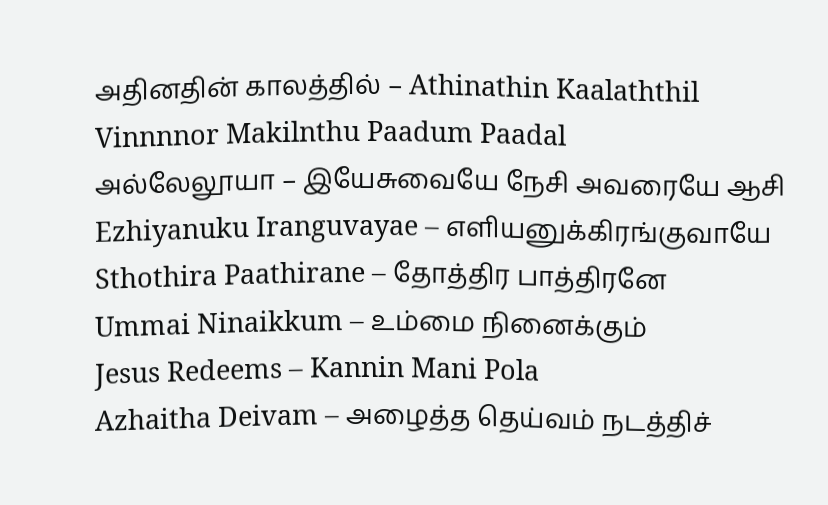அதினதின் காலத்தில் – Athinathin Kaalaththil
Vinnnnor Makilnthu Paadum Paadal
அல்லேலூயா – இயேசுவையே நேசி அவரையே ஆசி
Ezhiyanuku Iranguvayae – எளியனுக்கிரங்குவாயே
Sthothira Paathirane – தோத்திர பாத்திரனே
Ummai Ninaikkum – உம்மை நினைக்கும்
Jesus Redeems – Kannin Mani Pola
Azhaitha Deivam – அழைத்த தெய்வம் நடத்திச்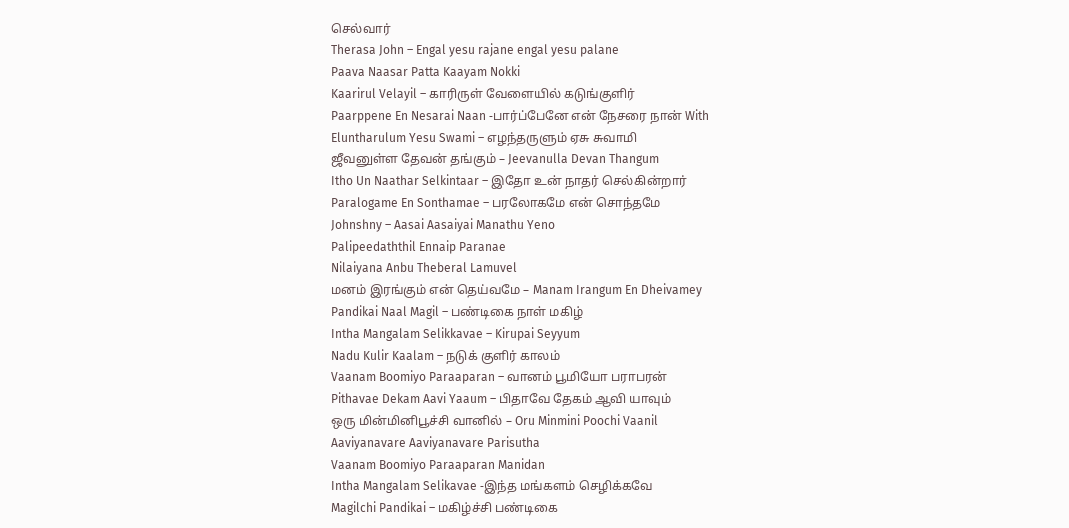செல்வார்
Therasa John – Engal yesu rajane engal yesu palane
Paava Naasar Patta Kaayam Nokki
Kaarirul Velayil – காரிருள் வேளையில் கடுங்குளிர்
Paarppene En Nesarai Naan -பார்ப்பேனே என் நேசரை நான் With
Eluntharulum Yesu Swami – எழந்தருளும் ஏசு சுவாமி
ஜீவனுள்ள தேவன் தங்கும் – Jeevanulla Devan Thangum
Itho Un Naathar Selkintaar – இதோ உன் நாதர் செல்கின்றார்
Paralogame En Sonthamae – பரலோகமே என் சொந்தமே
Johnshny – Aasai Aasaiyai Manathu Yeno
Palipeedaththil Ennaip Paranae
Nilaiyana Anbu Theberal Lamuvel
மனம் இரங்கும் என் தெய்வமே – Manam Irangum En Dheivamey
Pandikai Naal Magil – பண்டிகை நாள் மகிழ்
Intha Mangalam Selikkavae – Kirupai Seyyum
Nadu Kulir Kaalam – நடுக் குளிர் காலம்
Vaanam Boomiyo Paraaparan – வானம் பூமியோ பராபரன்
Pithavae Dekam Aavi Yaaum – பிதாவே தேகம் ஆவி யாவும்
ஒரு மின்மினிபூச்சி வானில் – Oru Minmini Poochi Vaanil
Aaviyanavare Aaviyanavare Parisutha
Vaanam Boomiyo Paraaparan Manidan
Intha Mangalam Selikavae -இந்த மங்களம் செழிக்கவே
Magilchi Pandikai – மகிழ்ச்சி பண்டிகை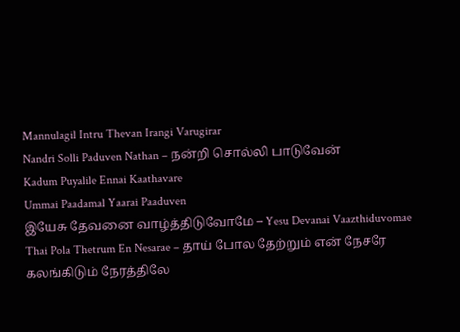Mannulagil Intru Thevan Irangi Varugirar
Nandri Solli Paduven Nathan – நன்றி சொல்லி பாடுவேன்
Kadum Puyalile Ennai Kaathavare
Ummai Paadamal Yaarai Paaduven
இயேசு தேவனை வாழ்த்திடுவோமே – Yesu Devanai Vaazthiduvomae
Thai Pola Thetrum En Nesarae – தாய் போல தேற்றும் என் நேசரே
கலங்கிடும் நேரத்திலே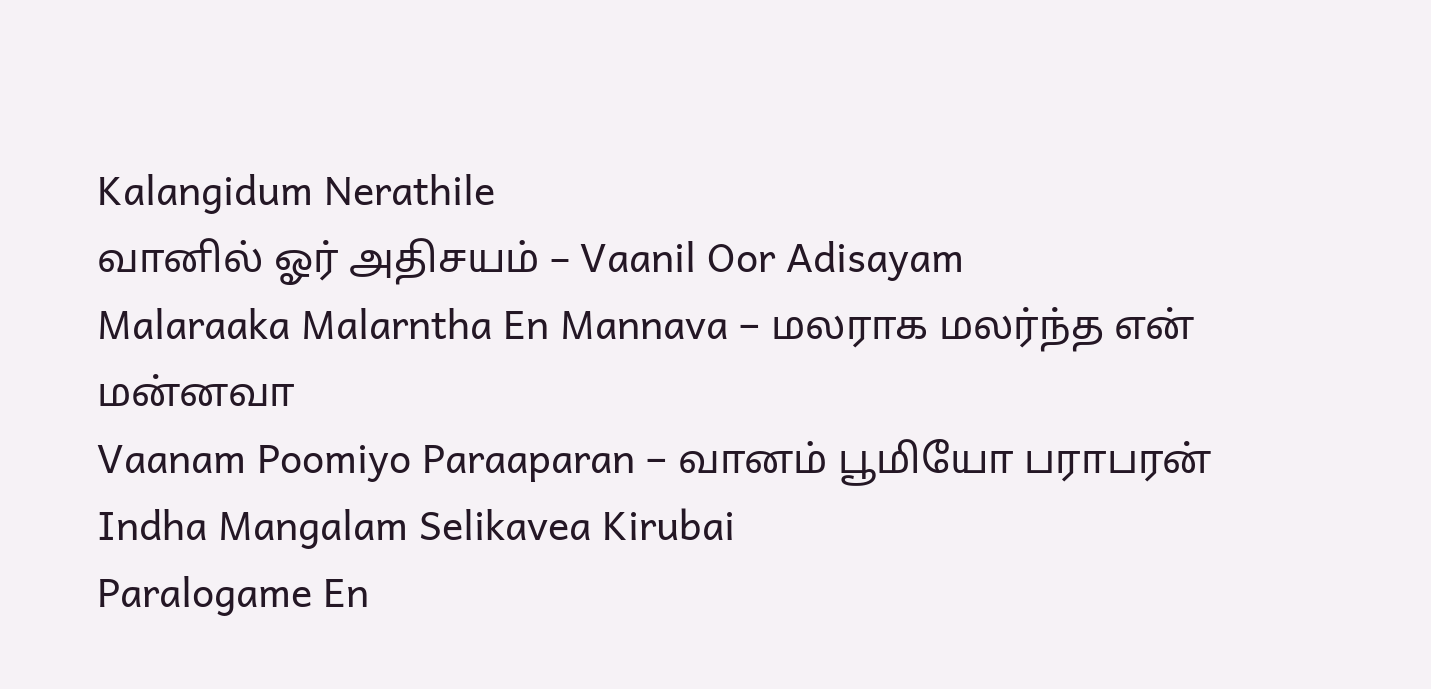Kalangidum Nerathile
வானில் ஓர் அதிசயம் – Vaanil Oor Adisayam
Malaraaka Malarntha En Mannava – மலராக மலர்ந்த என் மன்னவா
Vaanam Poomiyo Paraaparan – வானம் பூமியோ பராபரன்
Indha Mangalam Selikavea Kirubai
Paralogame En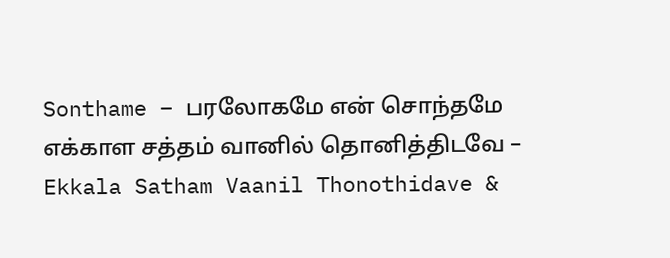Sonthame – பரலோகமே என் சொந்தமே
எக்காள சத்தம் வானில் தொனித்திடவே – Ekkala Satham Vaanil Thonothidave &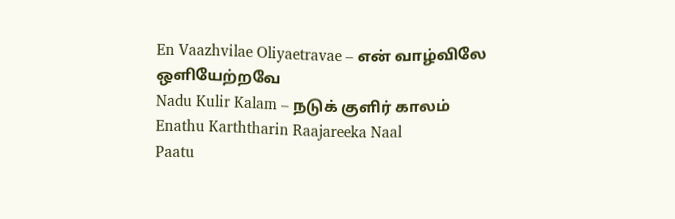En Vaazhvilae Oliyaetravae – என் வாழ்விலே ஒளியேற்றவே
Nadu Kulir Kalam – நடுக் குளிர் காலம்
Enathu Karththarin Raajareeka Naal
Paatu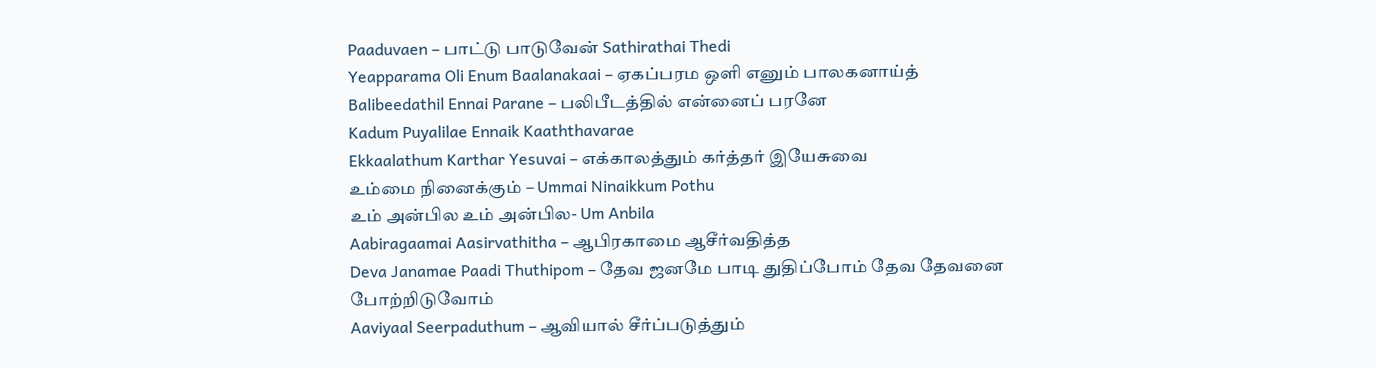Paaduvaen – பாட்டு பாடுவேன் Sathirathai Thedi
Yeapparama Oli Enum Baalanakaai – ஏகப்பரம ஒளி எனும் பாலகனாய்த்
Balibeedathil Ennai Parane – பலிபீடத்தில் என்னைப் பரனே
Kadum Puyalilae Ennaik Kaaththavarae
Ekkaalathum Karthar Yesuvai – எக்காலத்தும் கர்த்தர் இயேசுவை
உம்மை நினைக்கும் – Ummai Ninaikkum Pothu
உம் அன்பில உம் அன்பில- Um Anbila
Aabiragaamai Aasirvathitha – ஆபிரகாமை ஆசீர்வதித்த
Deva Janamae Paadi Thuthipom – தேவ ஜனமே பாடி துதிப்போம் தேவ தேவனை போற்றிடுவோம்
Aaviyaal Seerpaduthum – ஆவியால் சீர்ப்படுத்தும்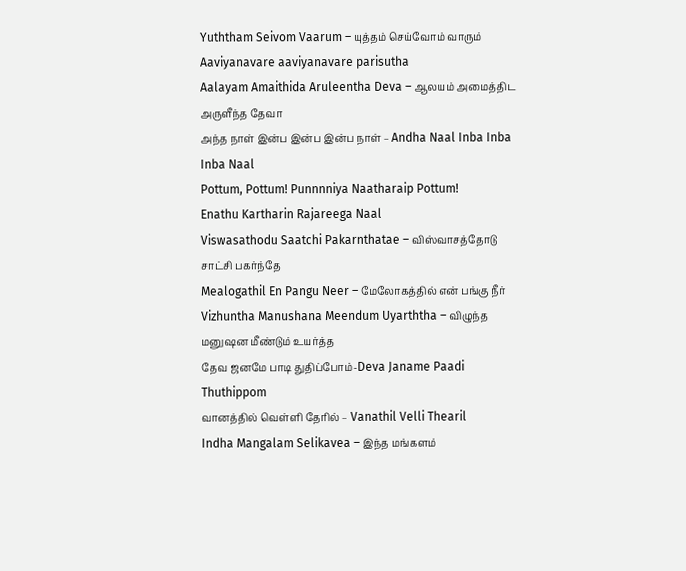Yuththam Seivom Vaarum – யுத்தம் செய்வோம் வாரும்
Aaviyanavare aaviyanavare parisutha
Aalayam Amaithida Aruleentha Deva – ஆலயம் அமைத்திட அருளீந்த தேவா
அந்த நாள் இன்ப இன்ப இன்ப நாள் – Andha Naal Inba Inba Inba Naal
Pottum, Pottum! Punnnniya Naatharaip Pottum!
Enathu Kartharin Rajareega Naal
Viswasathodu Saatchi Pakarnthatae – விஸ்வாசத்தோடு சாட்சி பகர்ந்தே
Mealogathil En Pangu Neer – மேலோகத்தில் என் பங்கு நீர்
Vizhuntha Manushana Meendum Uyarththa – விழுந்த மனுஷன மீண்டும் உயர்த்த
தேவ ஜனமே பாடி துதிப்போம்-Deva Janame Paadi Thuthippom
வானத்தில் வெள்ளி தேரில் – Vanathil Velli Thearil
Indha Mangalam Selikavea – இந்த மங்களம்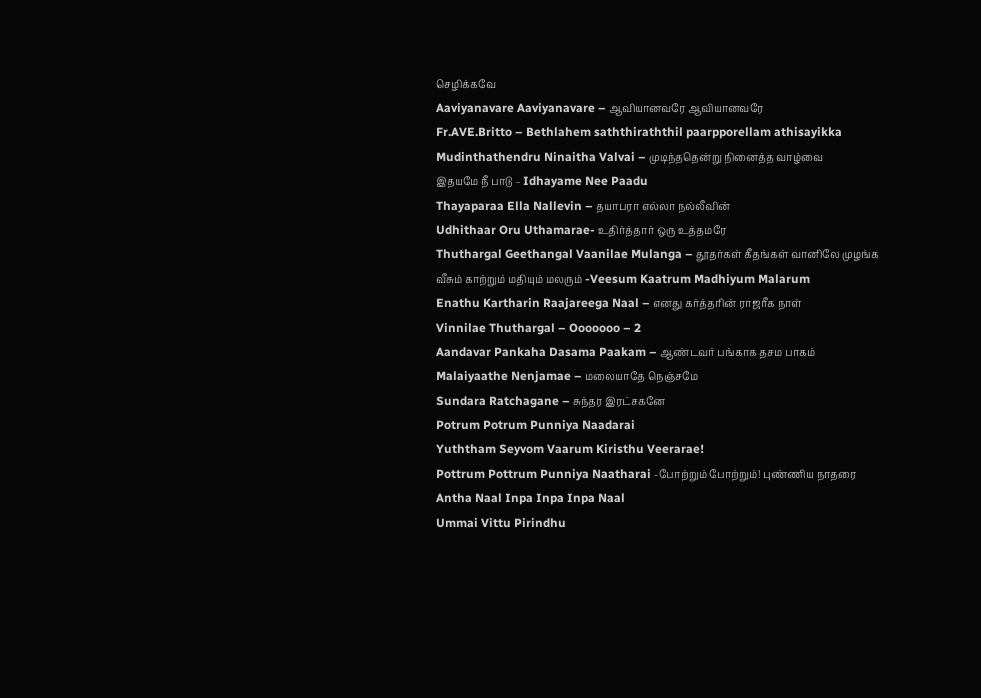செழிக்கவே
Aaviyanavare Aaviyanavare – ஆவியானவரே ஆவியானவரே
Fr.AVE.Britto – Bethlahem saththiraththil paarpporellam athisayikka
Mudinthathendru Ninaitha Valvai – முடிந்ததென்று நினைத்த வாழ்வை
இதயமே நீ பாடு – Idhayame Nee Paadu
Thayaparaa Ella Nallevin – தயாபரா எல்லா நல்லீவின்
Udhithaar Oru Uthamarae- உதிர்த்தார் ஒரு உத்தமரே
Thuthargal Geethangal Vaanilae Mulanga – தூதர்கள் கீதங்கள் வானிலே முழங்க
வீசும் காற்றும் மதியும் மலரும் -Veesum Kaatrum Madhiyum Malarum
Enathu Kartharin Raajareega Naal – எனது கர்த்தரின் ராஜரீக நாள்
Vinnilae Thuthargal – Ooooooo – 2
Aandavar Pankaha Dasama Paakam – ஆண்டவர் பங்காக தசம பாகம்
Malaiyaathe Nenjamae – மலையாதே நெஞ்சமே
Sundara Ratchagane – சுந்தர இரட்சகனே
Potrum Potrum Punniya Naadarai
Yuththam Seyvom Vaarum Kiristhu Veerarae!
Pottrum Pottrum Punniya Naatharai -போற்றும் போற்றும்! புண்ணிய நாதரை
Antha Naal Inpa Inpa Inpa Naal
Ummai Vittu Pirindhu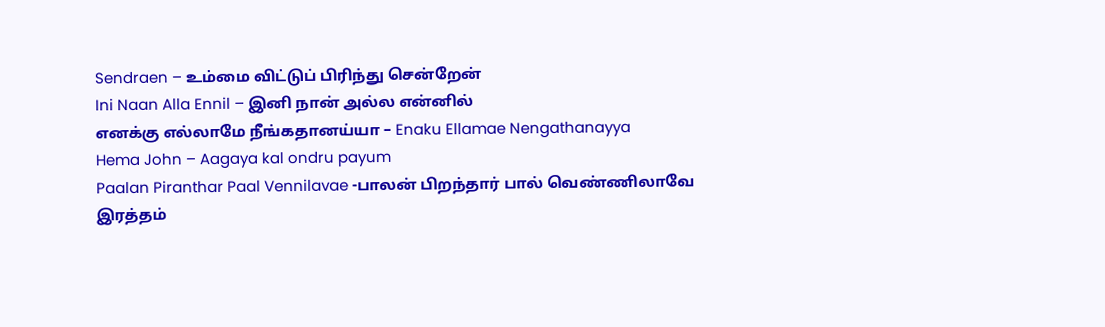Sendraen – உம்மை விட்டுப் பிரிந்து சென்றேன்
Ini Naan Alla Ennil – இனி நான் அல்ல என்னில்
எனக்கு எல்லாமே நீங்கதானய்யா – Enaku Ellamae Nengathanayya
Hema John – Aagaya kal ondru payum
Paalan Piranthar Paal Vennilavae -பாலன் பிறந்தார் பால் வெண்ணிலாவே
இரத்தம்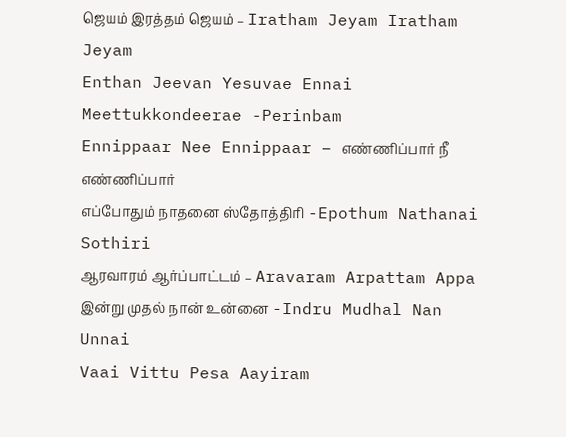ஜெயம் இரத்தம் ஜெயம் – Iratham Jeyam Iratham Jeyam
Enthan Jeevan Yesuvae Ennai Meettukkondeerae -Perinbam
Ennippaar Nee Ennippaar – எண்ணிப்பார் நீ எண்ணிப்பார்
எப்போதும் நாதனை ஸ்தோத்திரி -Epothum Nathanai Sothiri
ஆரவாரம் ஆர்ப்பாட்டம் – Aravaram Arpattam Appa
இன்று முதல் நான் உன்னை -Indru Mudhal Nan Unnai
Vaai Vittu Pesa Aayiram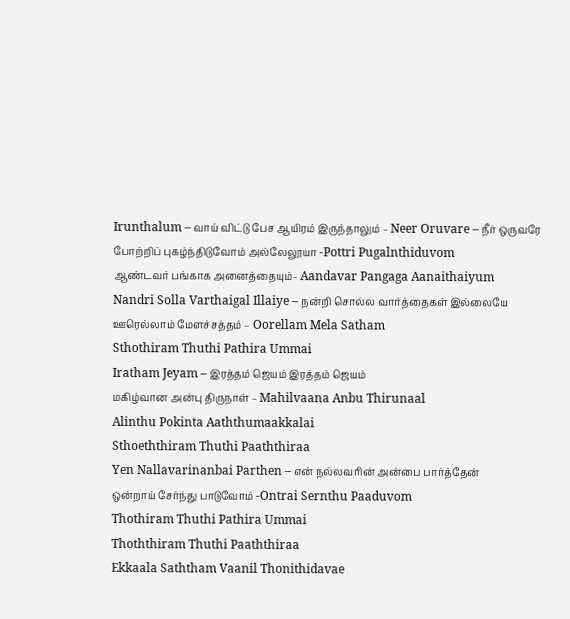Irunthalum – வாய் விட்டு பேச ஆயிரம் இருந்தாலும் – Neer Oruvare – நீர் ஒருவரே
போற்றிப் புகழ்ந்திடுவோம் அல்லேலூயா -Pottri Pugalnthiduvom
ஆண்டவர் பங்காக அனைத்தையும்- Aandavar Pangaga Aanaithaiyum
Nandri Solla Varthaigal Illaiye – நன்றி சொல்ல வார்த்தைகள் இல்லையே
ஊரெல்லாம் மேளச்சத்தம் – Oorellam Mela Satham
Sthothiram Thuthi Pathira Ummai
Iratham Jeyam – இரத்தம் ஜெயம் இரத்தம் ஜெயம்
மகிழ்வான அன்பு திருநாள் – Mahilvaana Anbu Thirunaal
Alinthu Pokinta Aaththumaakkalai
Sthoeththiram Thuthi Paaththiraa
Yen Nallavarinanbai Parthen – என் நல்லவரின் அன்பை பார்த்தேன்
ஒன்றாய் சேர்ந்து பாடுவோம் -Ontrai Sernthu Paaduvom
Thothiram Thuthi Pathira Ummai
Thoththiram Thuthi Paaththiraa
Ekkaala Saththam Vaanil Thonithidavae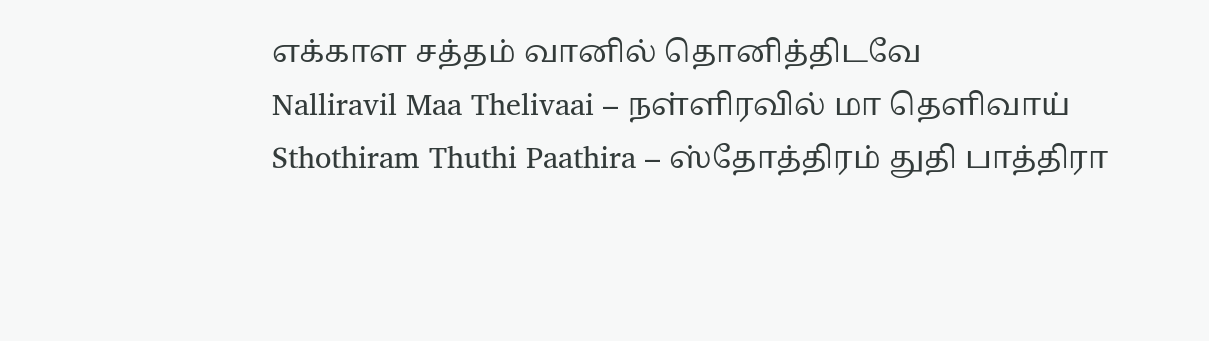எக்காள சத்தம் வானில் தொனித்திடவே
Nalliravil Maa Thelivaai – நள்ளிரவில் மா தெளிவாய்
Sthothiram Thuthi Paathira – ஸ்தோத்திரம் துதி பாத்திரா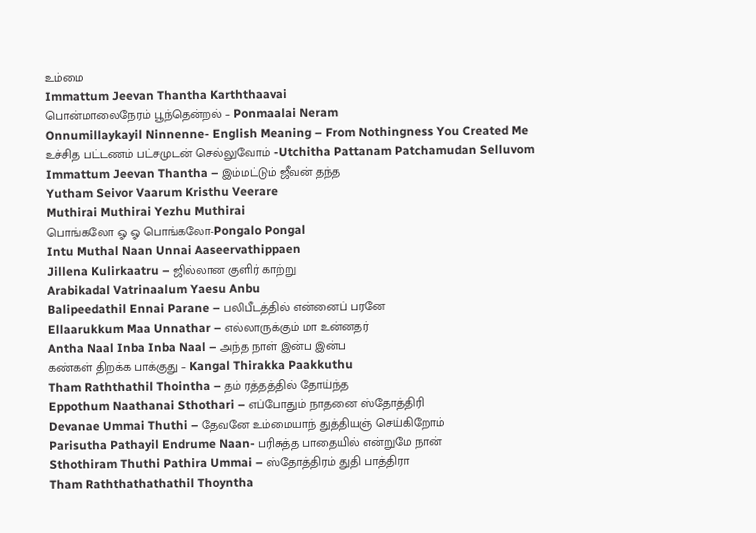உம்மை
Immattum Jeevan Thantha Karththaavai
பொன்மாலைநேரம் பூந்தென்றல் – Ponmaalai Neram
Onnumillaykayil Ninnenne- English Meaning – From Nothingness You Created Me
உச்சித பட்டணம் பட்சமுடன் செல்லுவோம் -Utchitha Pattanam Patchamudan Selluvom
Immattum Jeevan Thantha – இம்மட்டும் ஜீவன் தந்த
Yutham Seivor Vaarum Kristhu Veerare
Muthirai Muthirai Yezhu Muthirai
பொங்கலோ ஓ ஓ பொங்கலோ-Pongalo Pongal
Intu Muthal Naan Unnai Aaseervathippaen
Jillena Kulirkaatru – ஜில்லான குளிர் காற்று
Arabikadal Vatrinaalum Yaesu Anbu
Balipeedathil Ennai Parane – பலிபீடத்தில் என்னைப் பரனே
Ellaarukkum Maa Unnathar – எல்லாருக்கும் மா உன்னதர்
Antha Naal Inba Inba Naal – அந்த நாள் இன்ப இன்ப
கண்கள் திறக்க பாக்குது – Kangal Thirakka Paakkuthu
Tham Raththathil Thointha – தம் ரத்தத்தில் தோய்ந்த
Eppothum Naathanai Sthothari – எப்போதும் நாதனை ஸ்தோத்திரி
Devanae Ummai Thuthi – தேவனே உம்மையாந் துத்தியஞ் செய்கிறோம்
Parisutha Pathayil Endrume Naan- பரிசுத்த பாதையில் என்றுமே நான்
Sthothiram Thuthi Pathira Ummai – ஸ்தோத்திரம் துதி பாத்திரா
Tham Raththathathathil Thoyntha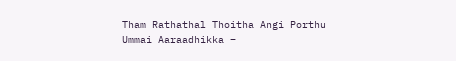Tham Rathathal Thoitha Angi Porthu
Ummai Aaraadhikka –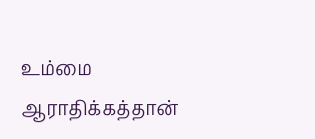உம்மை ஆராதிக்கத்தான்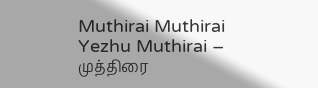Muthirai Muthirai Yezhu Muthirai – முத்திரை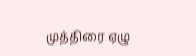முத்திரை ஏழு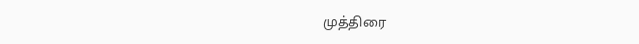முத்திரை